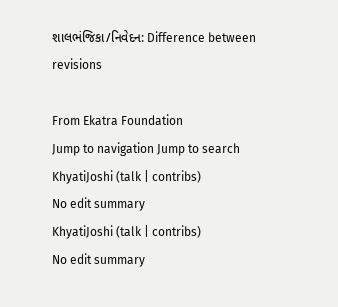શાલભંજિકા/નિવેદન: Difference between revisions

From Ekatra Foundation
Jump to navigation Jump to search
KhyatiJoshi (talk | contribs)
No edit summary
KhyatiJoshi (talk | contribs)
No edit summary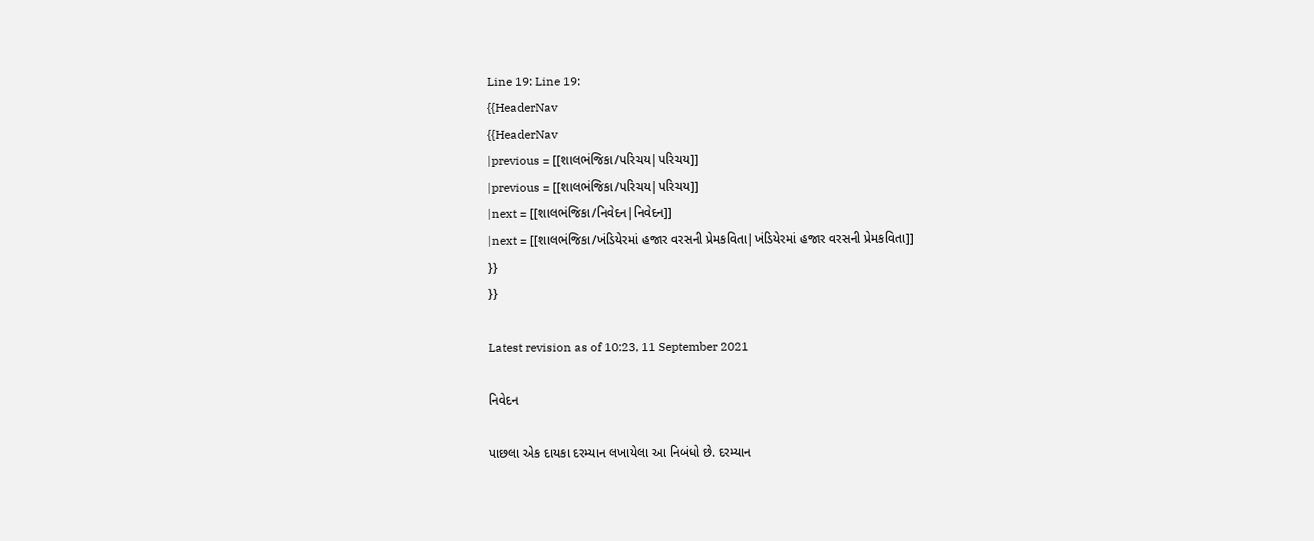Line 19: Line 19:
{{HeaderNav
{{HeaderNav
|previous = [[શાલભંજિકા/પરિચય|પરિચય]]
|previous = [[શાલભંજિકા/પરિચય|પરિચય]]
|next = [[શાલભંજિકા/નિવેદન|નિવેદન]]
|next = [[શાલભંજિકા/ખંડિયેરમાં હજાર વરસની પ્રેમકવિતા|ખંડિયેરમાં હજાર વરસની પ્રેમકવિતા]]
}}
}}

Latest revision as of 10:23, 11 September 2021

નિવેદન

પાછલા એક દાયકા દરમ્યાન લખાયેલા આ નિબંધો છે. દરમ્યાન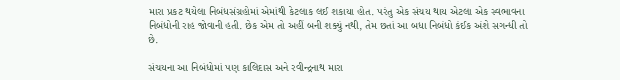મારા પ્રકટ થયેલા નિબંધસંગ્રહોમાં એમાંથી કેટલાક લઈ શકાયા હોત. પરંતુ એક સંચય થાય એટલા એક સ્વભાવના નિબંધોની રાહ જોવાની હતી. છેક એમ તો અહીં બની શક્યું નથી, તેમ છતાં આ બધા નિબંધો કંઈક અંશે સગન્ધી તો છે.

સંચયના આ નિબંધોમાં પણ કાલિદાસ અને રવીન્દ્રનાથ મારા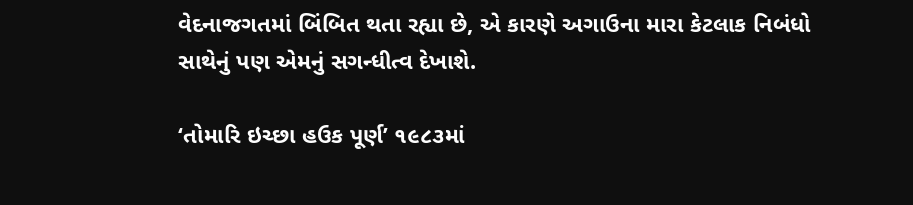વેદનાજગતમાં બિંબિત થતા રહ્યા છે, એ કારણે અગાઉના મારા કેટલાક નિબંધો સાથેનું પણ એમનું સગન્ધીત્વ દેખાશે.

‘તોમારિ ઇચ્છા હઉક પૂર્ણ’ ૧૯૮૩માં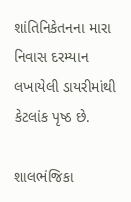શાંતિનિકેતનના મારા નિવાસ દરમ્યાન લખાયેલી ડાયરીમાંથી કેટલાંક પૃષ્ઠ છે.

શાલભંજિકા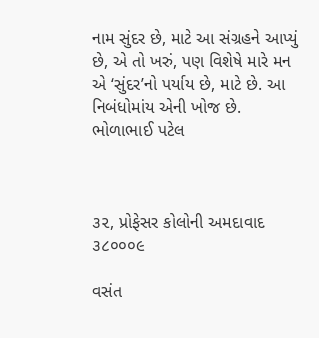નામ સુંદર છે, માટે આ સંગ્રહને આપ્યું છે, એ તો ખરું, પણ વિશેષે મારે મન એ ‘સુંદર’નો પર્યાય છે, માટે છે. આ નિબંધોમાંય એની ખોજ છે.
ભોળાભાઈ પટેલ



૩૨, પ્રોફેસર કોલોની અમદાવાદ ૩૮૦૦૦૯

વસંત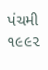પંચમી ૧૯૯૨